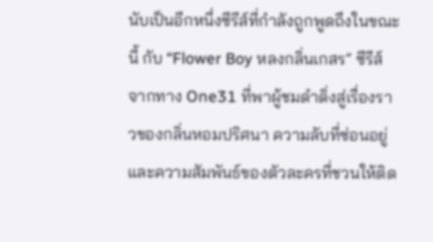นับเป็นอีกหนึ่งซีรีส์ที่กำลังถูกพูดถึงในขณะนี้ กับ “Flower Boy หลงกลิ่นเกสร” ซีรีส์จากทาง One31 ที่พาผู้ชมดำดิ่งสู่เรื่องราวของกลิ่นหอมปริศนา ความลับที่ซ่อนอยู่ และความสัมพันธ์ของตัวละครที่ชวนให้ติด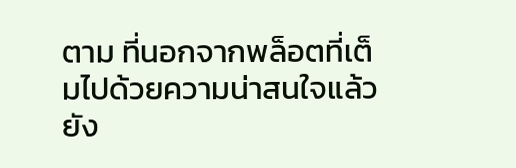ตาม ที่นอกจากพล็อตที่เต็มไปด้วยความน่าสนใจแล้ว ยัง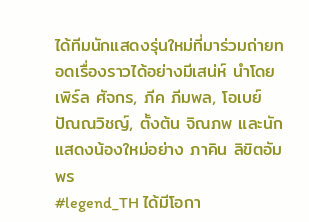ได้ทีมนักแสดงรุ่นใหม่ที่มาร่วมถ่ายทอดเรื่องราวได้อย่างมีเสน่ห์ นำโดย เพิร์ล ศัจกร, ภีค ภีมพล, โอเบย์ ปัณณวิชญ์, ตั้งต้น จิณภพ และนักแสดงน้องใหม่อย่าง ภาคิน ลิขิตอัมพร
#legend_TH ได้มีโอกา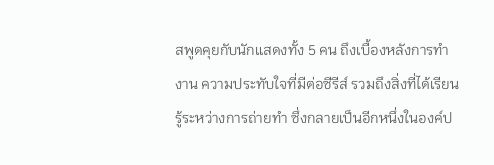สพูดคุยกับนักแสดงทั้ง 5 คน ถึงเบื้องหลังการทำงาน ความประทับใจที่มีต่อซีรีส์ รวมถึงสิ่งที่ได้เรียนรู้ระหว่างการถ่ายทำ ซึ่งกลายเป็นอีกหนึ่งในองค์ป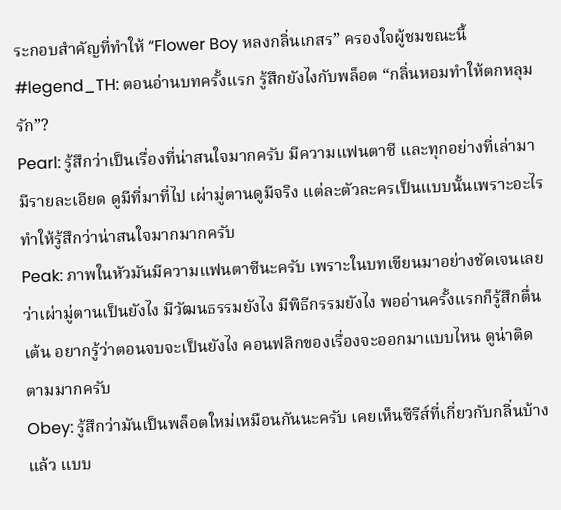ระกอบสำคัญที่ทำให้ “Flower Boy หลงกลิ่นเกสร” ครองใจผู้ชมขณะนี้
#legend_TH: ตอนอ่านบทครั้งแรก รู้สึกยังไงกับพล็อต “กลิ่นหอมทำให้ตกหลุมรัก”?
Pearl: รู้สึกว่าเป็นเรื่องที่น่าสนใจมากครับ มีความแฟนตาซี และทุกอย่างที่เล่ามามีรายละเอียด ดูมีที่มาที่ไป เผ่ามู่ตานดูมีจริง แต่ละตัวละครเป็นแบบนั้นเพราะอะไร ทำให้รู้สึกว่าน่าสนใจมากมากครับ
Peak: ภาพในหัวมันมีความแฟนตาซีนะครับ เพราะในบทเขียนมาอย่างชัดเจนเลยว่าเผ่ามู่ตานเป็นยังไง มีวัฒนธรรมยังไง มีพิธีกรรมยังไง พออ่านครั้งแรกก็รู้สึกตื่นเต้น อยากรู้ว่าตอนจบจะเป็นยังไง คอนฟลิกของเรื่องจะออกมาแบบไหน ดูน่าติดตามมากครับ
Obey: รู้สึกว่ามันเป็นพล็อตใหม่เหมือนกันนะครับ เคยเห็นซีรีส์ที่เกี่ยวกับกลิ่นบ้างแล้ว แบบ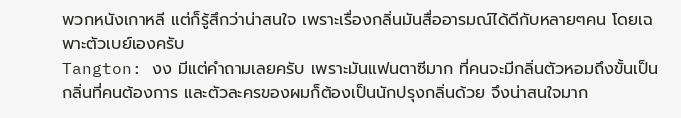พวกหนังเกาหลี แต่ก็รู้สึกว่าน่าสนใจ เพราะเรื่องกลิ่นมันสื่ออารมณ์ได้ดีกับหลายๆคน โดยเฉพาะตัวเบย์เองครับ
Tangton: งง มีแต่คำถามเลยครับ เพราะมันแฟนตาซีมาก ที่คนจะมีกลิ่นตัวหอมถึงขั้นเป็นกลิ่นที่คนต้องการ และตัวละครของผมก็ต้องเป็นนักปรุงกลิ่นด้วย จึงน่าสนใจมาก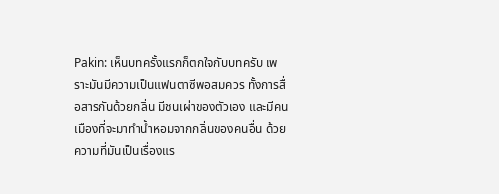Pakin: เห็นบทครั้งแรกก็ตกใจกับบทครับ เพราะมันมีความเป็นแฟนตาซีพอสมควร ทั้งการสื่อสารกันด้วยกลิ่น มีชนเผ่าของตัวเอง และมีคนเมืองที่จะมาทำน้ำหอมจากกลิ่นของคนอื่น ด้วยความที่มันเป็นเรื่องแร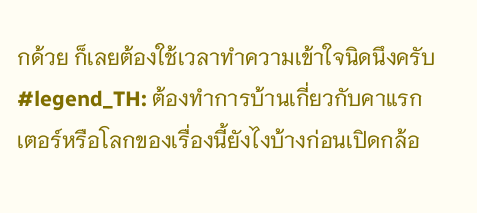กด้วย ก็เลยต้องใช้เวลาทำความเข้าใจนิดนึงครับ
#legend_TH: ต้องทำการบ้านเกี่ยวกับคาแรกเตอร์หรือโลกของเรื่องนี้ยังไงบ้างก่อนเปิดกล้อ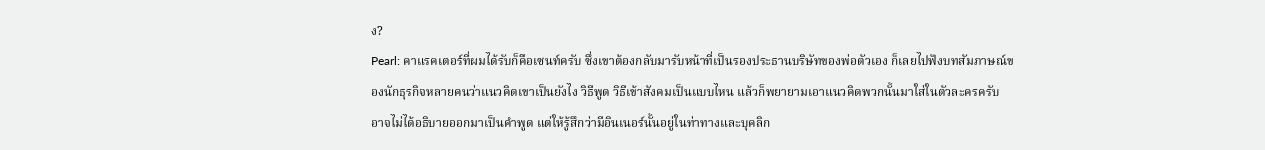ง?
Pearl: คาแรคเตอร์ที่ผมได้รับก็คือเซนท์ครับ ซึ่งเขาต้องกลับมารับหน้าที่เป็นรองประธานบริษัทของพ่อตัวเอง ก็เลยไปฟังบทสัมภาษณ์ของนักธุรกิจหลายคนว่าแนวคิดเขาเป็นยังไง วิธีพูด วิธีเข้าสังคมเป็นแบบไหน แล้วก็พยายามเอาแนวคิดพวกนั้นมาใส่ในตัวละครครับ อาจไม่ได้อธิบายออกมาเป็นคำพูด แต่ให้รู้สึกว่ามีอินเนอร์นั้นอยู่ในท่าทางและบุคลิก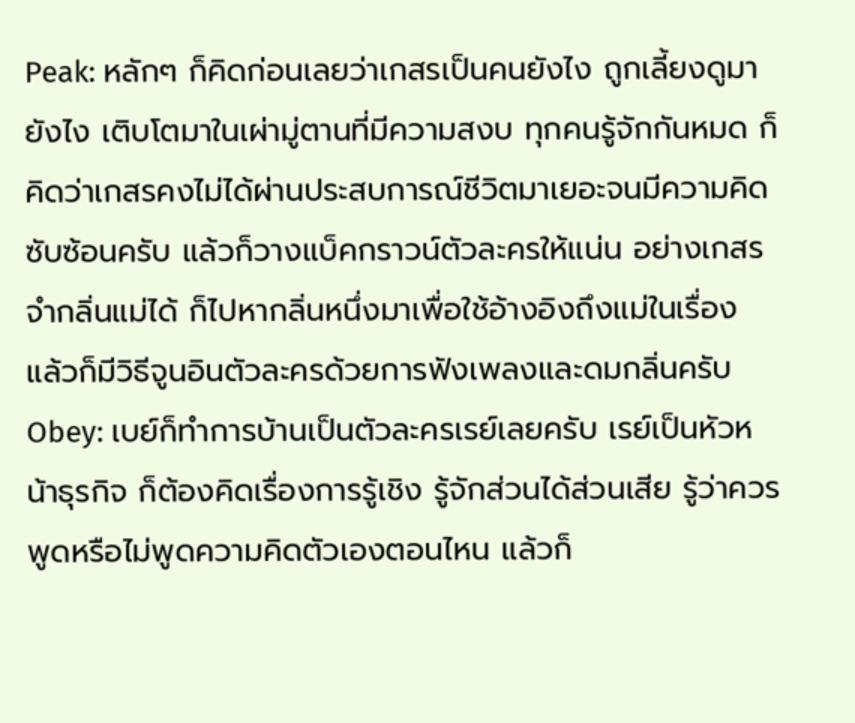Peak: หลักๆ ก็คิดก่อนเลยว่าเกสรเป็นคนยังไง ถูกเลี้ยงดูมายังไง เติบโตมาในเผ่ามู่ตานที่มีความสงบ ทุกคนรู้จักกันหมด ก็คิดว่าเกสรคงไม่ได้ผ่านประสบการณ์ชีวิตมาเยอะจนมีความคิดซับซ้อนครับ แล้วก็วางแบ็คกราวน์ตัวละครให้แน่น อย่างเกสรจำกลิ่นแม่ได้ ก็ไปหากลิ่นหนึ่งมาเพื่อใช้อ้างอิงถึงแม่ในเรื่อง แล้วก็มีวิธีจูนอินตัวละครด้วยการฟังเพลงและดมกลิ่นครับ
Obey: เบย์ก็ทำการบ้านเป็นตัวละครเรย์เลยครับ เรย์เป็นหัวหน้าธุรกิจ ก็ต้องคิดเรื่องการรู้เชิง รู้จักส่วนได้ส่วนเสีย รู้ว่าควรพูดหรือไม่พูดความคิดตัวเองตอนไหน แล้วก็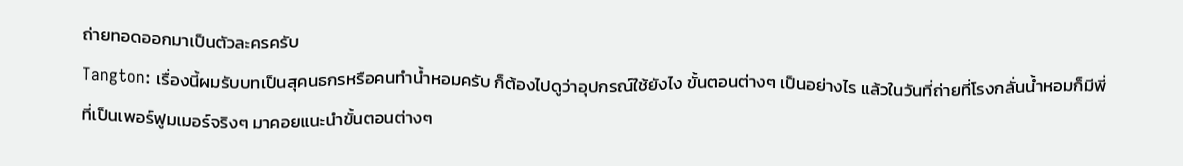ถ่ายทอดออกมาเป็นตัวละครครับ
Tangton: เรื่องนี้ผมรับบทเป็นสุคนธกรหรือคนทำน้ำหอมครับ ก็ต้องไปดูว่าอุปกรณ์ใช้ยังไง ขั้นตอนต่างๆ เป็นอย่างไร แล้วในวันที่ถ่ายที่โรงกลั่นน้ำหอมก็มีพี่ที่เป็นเพอร์ฟูมเมอร์จริงๆ มาคอยแนะนำขั้นตอนต่างๆ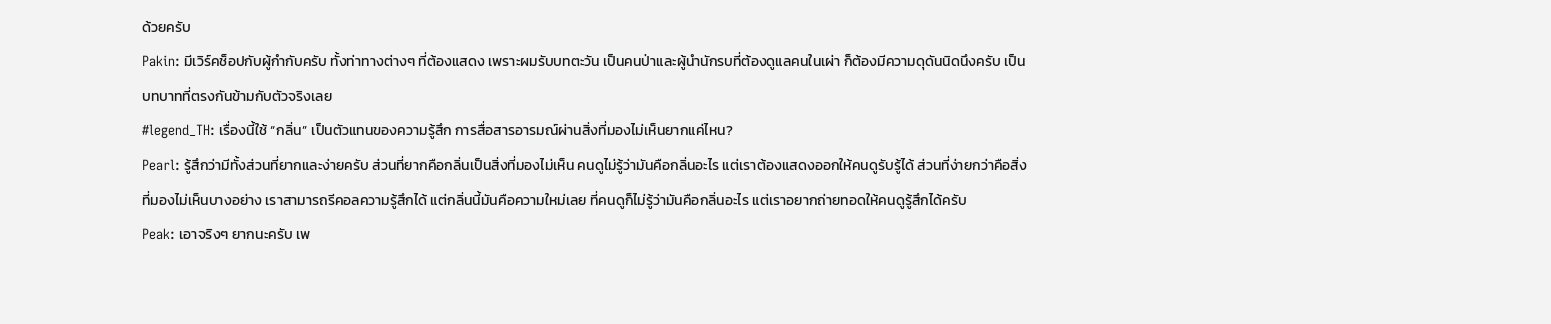ด้วยครับ
Pakin: มีเวิร์คช็อปกับผู้กำกับครับ ทั้งท่าทางต่างๆ ที่ต้องแสดง เพราะผมรับบทตะวัน เป็นคนป่าและผู้นำนักรบที่ต้องดูแลคนในเผ่า ก็ต้องมีความดุดันนิดนึงครับ เป็นบทบาทที่ตรงกันข้ามกับตัวจริงเลย
#legend_TH: เรื่องนี้ใช้ “กลิ่น” เป็นตัวแทนของความรู้สึก การสื่อสารอารมณ์ผ่านสิ่งที่มองไม่เห็นยากแค่ไหน?
Pearl: รู้สึกว่ามีทั้งส่วนที่ยากและง่ายครับ ส่วนที่ยากคือกลิ่นเป็นสิ่งที่มองไม่เห็น คนดูไม่รู้ว่ามันคือกลิ่นอะไร แต่เราต้องแสดงออกให้คนดูรับรู้ได้ ส่วนที่ง่ายกว่าคือสิ่งที่มองไม่เห็นบางอย่าง เราสามารถรีคอลความรู้สึกได้ แต่กลิ่นนี้มันคือความใหม่เลย ที่คนดูก็ไม่รู้ว่ามันคือกลิ่นอะไร แต่เราอยากถ่ายทอดให้คนดูรู้สึกได้ครับ
Peak: เอาจริงๆ ยากนะครับ เพ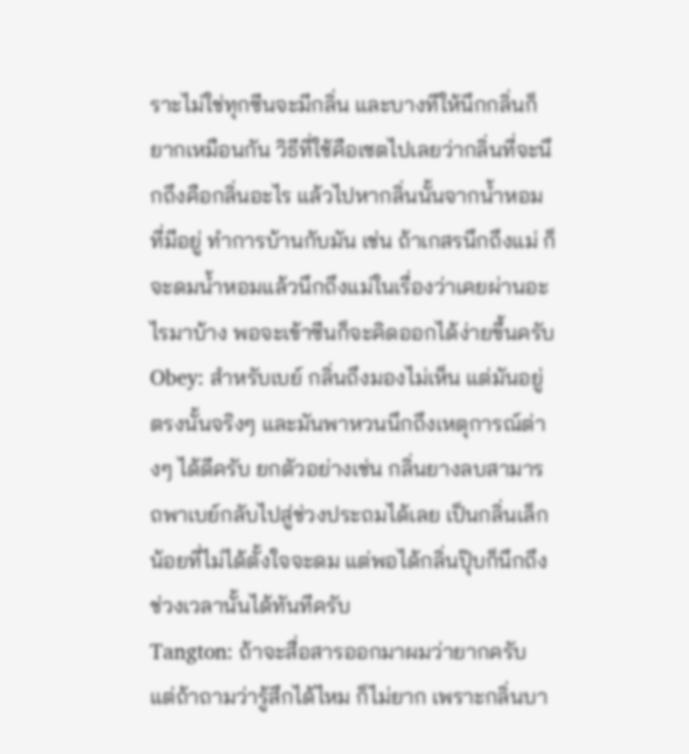ราะไม่ใช่ทุกซีนจะมีกลิ่น และบางทีให้นึกกลิ่นก็ยากเหมือนกัน วิธีที่ใช้คือเซตไปเลยว่ากลิ่นที่จะนึกถึงคือกลิ่นอะไร แล้วไปหากลิ่นนั้นจากน้ำหอมที่มีอยู่ ทำการบ้านกับมัน เช่น ถ้าเกสรนึกถึงแม่ ก็จะดมน้ำหอมแล้วนึกถึงแม่ในเรื่องว่าเคยผ่านอะไรมาบ้าง พอจะเข้าซีนก็จะคิดออกได้ง่ายขึ้นครับ
Obey: สำหรับเบย์ กลิ่นถึงมองไม่เห็น แต่มันอยู่ตรงนั้นจริงๆ และมันพาหวนนึกถึงเหตุการณ์ต่างๆ ได้ดีครับ ยกตัวอย่างเช่น กลิ่นยางลบสามารถพาเบย์กลับไปสู่ช่วงประถมได้เลย เป็นกลิ่นเล็กน้อยที่ไม่ได้ตั้งใจจะดม แต่พอได้กลิ่นปุ๊บก็นึกถึงช่วงเวลานั้นได้ทันทีครับ
Tangton: ถ้าจะสื่อสารออกมาผมว่ายากครับ แต่ถ้าถามว่ารู้สึกได้ไหม ก็ไม่ยาก เพราะกลิ่นบา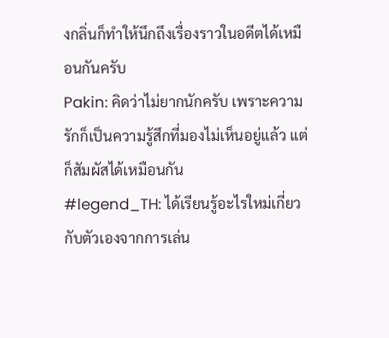งกลิ่นก็ทำให้นึกถึงเรื่องราวในอดีตได้เหมือนกันครับ
Pakin: คิดว่าไม่ยากนักครับ เพราะความรักก็เป็นความรู้สึกที่มองไม่เห็นอยู่แล้ว แต่ก็สัมผัสได้เหมือนกัน
#legend_TH: ได้เรียนรู้อะไรใหม่เกี่ยวกับตัวเองจากการเล่น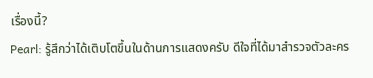เรื่องนี้?
Pearl: รู้สึกว่าได้เติบโตขึ้นในด้านการแสดงครับ ดีใจที่ได้มาสำรวจตัวละคร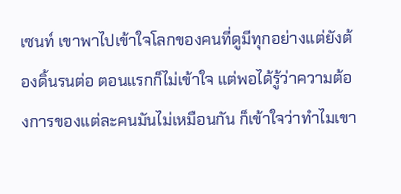เซนท์ เขาพาไปเข้าใจโลกของคนที่ดูมีทุกอย่างแต่ยังต้องดิ้นรนต่อ ตอนแรกก็ไม่เข้าใจ แต่พอได้รู้ว่าความต้องการของแต่ละคนมันไม่เหมือนกัน ก็เข้าใจว่าทำไมเขา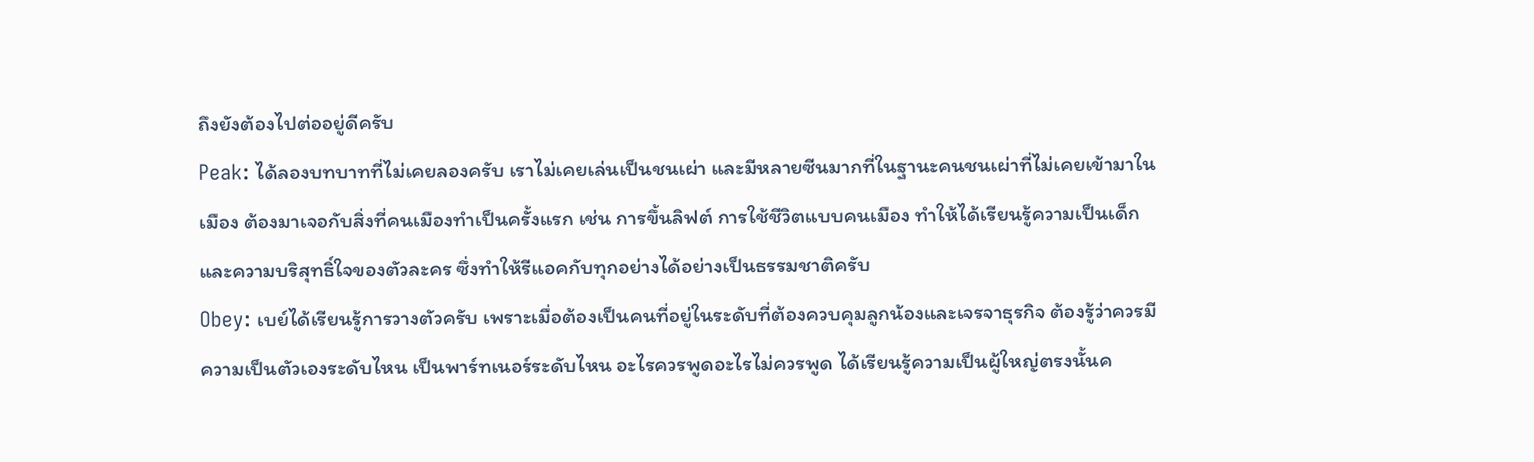ถึงยังต้องไปต่ออยู่ดีครับ
Peak: ได้ลองบทบาทที่ไม่เคยลองครับ เราไม่เคยเล่นเป็นชนเผ่า และมีหลายซีนมากที่ในฐานะคนชนเผ่าที่ไม่เคยเข้ามาในเมือง ต้องมาเจอกับสิ่งที่คนเมืองทำเป็นครั้งแรก เช่น การขึ้นลิฟต์ การใช้ชีวิตแบบคนเมือง ทำให้ได้เรียนรู้ความเป็นเด็กและความบริสุทธิ์ใจของตัวละคร ซึ่งทำให้รีแอคกับทุกอย่างได้อย่างเป็นธรรมชาติครับ
Obey: เบย์ได้เรียนรู้การวางตัวครับ เพราะเมื่อต้องเป็นคนที่อยู่ในระดับที่ต้องควบคุมลูกน้องและเจรจาธุรกิจ ต้องรู้ว่าควรมีความเป็นตัวเองระดับไหน เป็นพาร์ทเนอร์ระดับไหน อะไรควรพูดอะไรไม่ควรพูด ได้เรียนรู้ความเป็นผู้ใหญ่ตรงนั้นค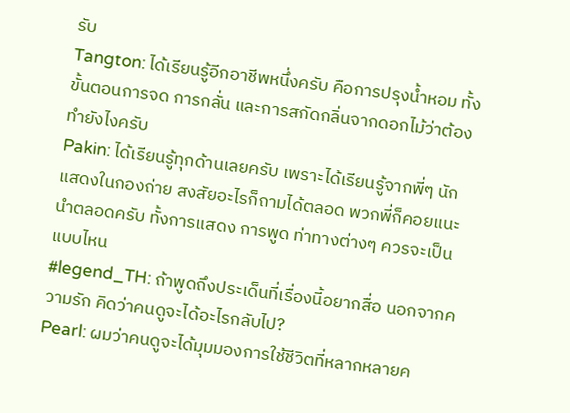รับ
Tangton: ได้เรียนรู้อีกอาชีพหนึ่งครับ คือการปรุงน้ำหอม ทั้งขั้นตอนการจด การกลั่น และการสกัดกลิ่นจากดอกไม้ว่าต้องทำยังไงครับ
Pakin: ได้เรียนรู้ทุกด้านเลยครับ เพราะได้เรียนรู้จากพี่ๆ นักแสดงในกองถ่าย สงสัยอะไรก็ถามได้ตลอด พวกพี่ก็คอยแนะนำตลอดครับ ทั้งการแสดง การพูด ท่าทางต่างๆ ควรจะเป็นแบบไหน
#legend_TH: ถ้าพูดถึงประเด็นที่เรื่องนี้อยากสื่อ นอกจากความรัก คิดว่าคนดูจะได้อะไรกลับไป?
Pearl: ผมว่าคนดูจะได้มุมมองการใช้ชีวิตที่หลากหลายค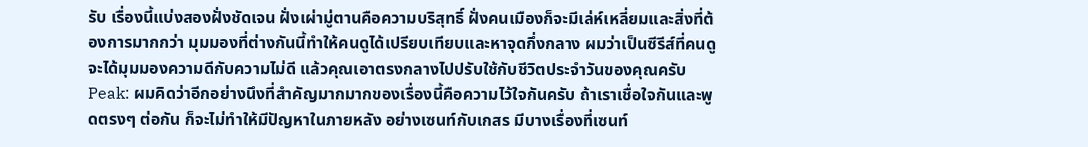รับ เรื่องนี้แบ่งสองฝั่งชัดเจน ฝั่งเผ่ามู่ตานคือความบริสุทธิ์ ฝั่งคนเมืองก็จะมีเล่ห์เหลี่ยมและสิ่งที่ต้องการมากกว่า มุมมองที่ต่างกันนี้ทำให้คนดูได้เปรียบเทียบและหาจุดกึ่งกลาง ผมว่าเป็นซีรีส์ที่คนดูจะได้มุมมองความดีกับความไม่ดี แล้วคุณเอาตรงกลางไปปรับใช้กับชีวิตประจำวันของคุณครับ
Peak: ผมคิดว่าอีกอย่างนึงที่สำคัญมากมากของเรื่องนี้คือความไว้ใจกันครับ ถ้าเราเชื่อใจกันและพูดตรงๆ ต่อกัน ก็จะไม่ทำให้มีปัญหาในภายหลัง อย่างเซนท์กับเกสร มีบางเรื่องที่เซนท์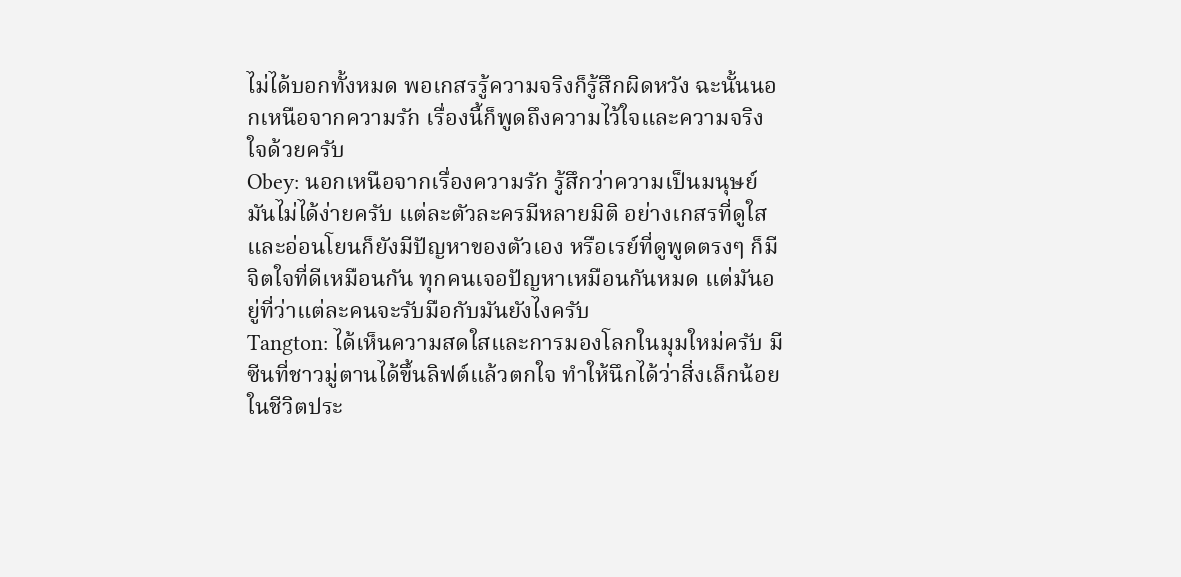ไม่ได้บอกทั้งหมด พอเกสรรู้ความจริงก็รู้สึกผิดหวัง ฉะนั้นนอกเหนือจากความรัก เรื่องนี้ก็พูดถึงความไว้ใจและความจริงใจด้วยครับ
Obey: นอกเหนือจากเรื่องความรัก รู้สึกว่าความเป็นมนุษย์มันไม่ได้ง่ายครับ แต่ละตัวละครมีหลายมิติ อย่างเกสรที่ดูใสและอ่อนโยนก็ยังมีปัญหาของตัวเอง หรือเรย์ที่ดูพูดตรงๆ ก็มีจิตใจที่ดีเหมือนกัน ทุกคนเจอปัญหาเหมือนกันหมด แต่มันอยู่ที่ว่าแต่ละคนจะรับมือกับมันยังไงครับ
Tangton: ได้เห็นความสดใสและการมองโลกในมุมใหม่ครับ มีซีนที่ชาวมู่ตานได้ขึ้นลิฟต์แล้วตกใจ ทำให้นึกได้ว่าสิ่งเล็กน้อยในชีวิตประ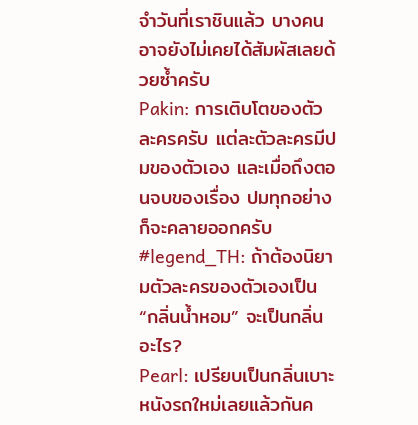จำวันที่เราชินแล้ว บางคนอาจยังไม่เคยได้สัมผัสเลยด้วยซ้ำครับ
Pakin: การเติบโตของตัวละครครับ แต่ละตัวละครมีปมของตัวเอง และเมื่อถึงตอนจบของเรื่อง ปมทุกอย่างก็จะคลายออกครับ
#legend_TH: ถ้าต้องนิยามตัวละครของตัวเองเป็น “กลิ่นน้ำหอม” จะเป็นกลิ่นอะไร?
Pearl: เปรียบเป็นกลิ่นเบาะหนังรถใหม่เลยแล้วกันค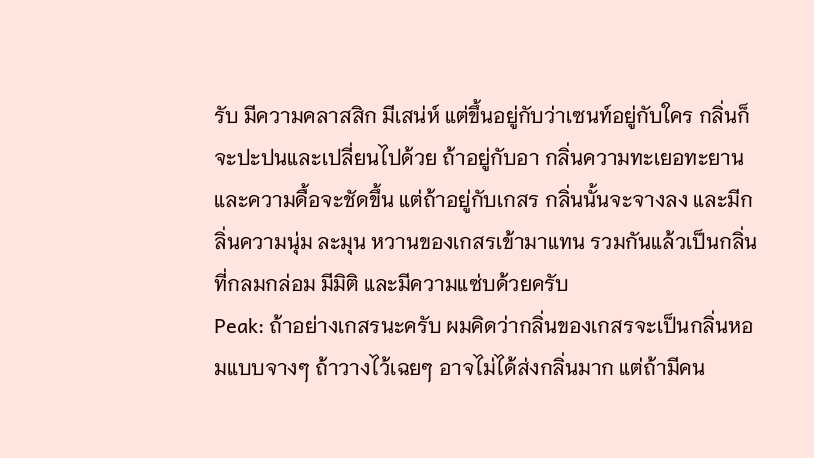รับ มีความคลาสสิก มีเสน่ห์ แต่ขึ้นอยู่กับว่าเซนท์อยู่กับใคร กลิ่นก็จะปะปนและเปลี่ยนไปด้วย ถ้าอยู่กับอา กลิ่นความทะเยอทะยานและความดื้อจะชัดขึ้น แต่ถ้าอยู่กับเกสร กลิ่นนั้นจะจางลง และมีกลิ่นความนุ่ม ละมุน หวานของเกสรเข้ามาแทน รวมกันแล้วเป็นกลิ่นที่กลมกล่อม มีมิติ และมีความแซ่บด้วยครับ
Peak: ถ้าอย่างเกสรนะครับ ผมคิดว่ากลิ่นของเกสรจะเป็นกลิ่นหอมแบบจางๆ ถ้าวางไว้เฉยๆ อาจไม่ได้ส่งกลิ่นมาก แต่ถ้ามีคน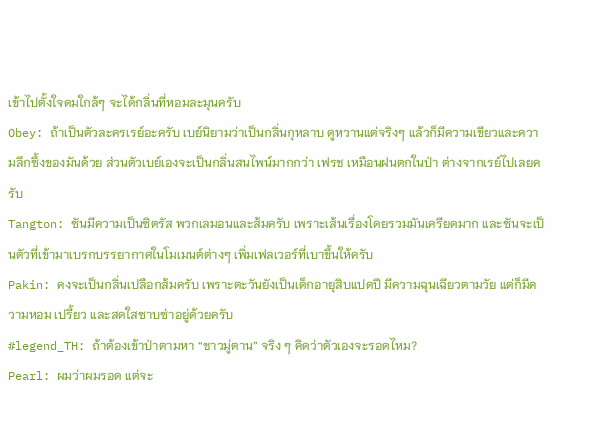เข้าไปตั้งใจดมใกล้ๆ จะได้กลิ่นที่หอมละมุนครับ
Obey: ถ้าเป็นตัวละครเรย์อะครับ เบย์นิยามว่าเป็นกลิ่นกุหลาบ ดูหวานแต่จริงๆ แล้วก็มีความเขียวและความลึกซึ้งของมันด้วย ส่วนตัวเบย์เองจะเป็นกลิ่นสนไพน์มากกว่า เฟรช เหมือนฝนตกในป่า ต่างจากเรย์ไปเลยครับ
Tangton: ซันมีความเป็นซิตรัส พวกเลมอนและส้มครับ เพราะเส้นเรื่องโดยรวมมันเครียดมาก และซันจะเป็นตัวที่เข้ามาเบรกบรรยากาศในโมเมนต์ต่างๆ เพิ่มเฟลเวอร์ที่เบาขึ้นให้ครับ
Pakin: คงจะเป็นกลิ่นเปลือกส้มครับ เพราะตะวันยังเป็นเด็กอายุสิบแปดปี มีความฉุนเฉียวตามวัย แต่ก็มีความหอม เปรี้ยว และสดใสซาบซ่าอยู่ด้วยครับ
#legend_TH: ถ้าต้องเข้าป่าตามหา “ชาวมู่ตาน” จริง ๆ คิดว่าตัวเองจะรอดไหม?
Pearl: ผมว่าผมรอด แต่จะ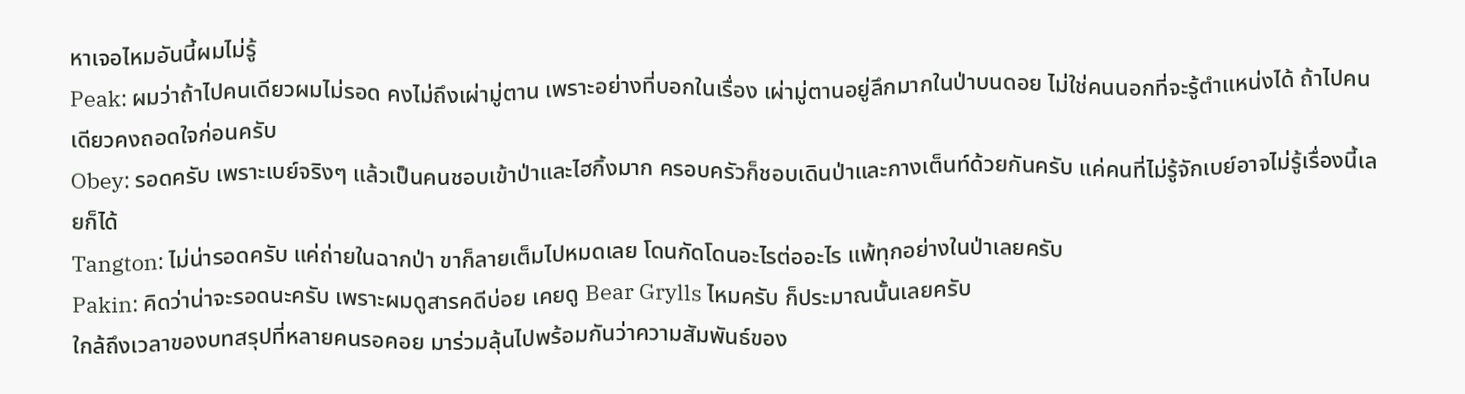หาเจอไหมอันนี้ผมไม่รู้
Peak: ผมว่าถ้าไปคนเดียวผมไม่รอด คงไม่ถึงเผ่ามู่ตาน เพราะอย่างที่บอกในเรื่อง เผ่ามู่ตานอยู่ลึกมากในป่าบนดอย ไม่ใช่คนนอกที่จะรู้ตำแหน่งได้ ถ้าไปคนเดียวคงถอดใจก่อนครับ
Obey: รอดครับ เพราะเบย์จริงๆ แล้วเป็นคนชอบเข้าป่าและไฮกิ้งมาก ครอบครัวก็ชอบเดินป่าและกางเต็นท์ด้วยกันครับ แค่คนที่ไม่รู้จักเบย์อาจไม่รู้เรื่องนี้เลยก็ได้
Tangton: ไม่น่ารอดครับ แค่ถ่ายในฉากป่า ขาก็ลายเต็มไปหมดเลย โดนกัดโดนอะไรต่ออะไร แพ้ทุกอย่างในป่าเลยครับ
Pakin: คิดว่าน่าจะรอดนะครับ เพราะผมดูสารคดีบ่อย เคยดู Bear Grylls ไหมครับ ก็ประมาณนั้นเลยครับ
ใกล้ถึงเวลาของบทสรุปที่หลายคนรอคอย มาร่วมลุ้นไปพร้อมกันว่าความสัมพันธ์ของ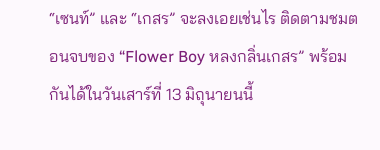“เซนท์” และ “เกสร” จะลงเอยเช่นไร ติดตามชมตอนจบของ “Flower Boy หลงกลิ่นเกสร” พร้อมกันได้ในวันเสาร์ที่ 13 มิถุนายนนี้